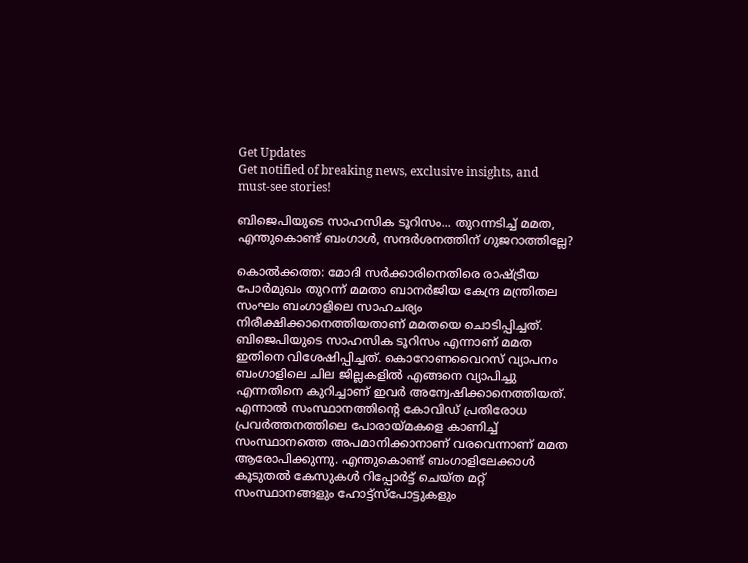Get Updates
Get notified of breaking news, exclusive insights, and must-see stories!

ബിജെപിയുടെ സാഹസിക ടൂറിസം... തുറന്നടിച്ച് മമത, എന്തുകൊണ്ട് ബംഗാള്‍, സന്ദര്‍ശനത്തിന് ഗുജറാത്തില്ലേ?

കൊല്‍ക്കത്ത: മോദി സര്‍ക്കാരിനെതിരെ രാഷ്ട്രീയ പോര്‍മുഖം തുറന്ന് മമതാ ബാനര്‍ജിയ കേന്ദ്ര മന്ത്രിതല സംഘം ബംഗാളിലെ സാഹചര്യം നിരീക്ഷിക്കാനെത്തിയതാണ് മമതയെ ചൊടിപ്പിച്ചത്. ബിജെപിയുടെ സാഹസിക ടൂറിസം എന്നാണ് മമത ഇതിനെ വിശേഷിപ്പിച്ചത്. കൊറോണവൈറസ് വ്യാപനം ബംഗാളിലെ ചില ജില്ലകളില്‍ എങ്ങനെ വ്യാപിച്ചു എന്നതിനെ കുറിച്ചാണ് ഇവര്‍ അന്വേഷിക്കാനെത്തിയത്. എന്നാല്‍ സംസ്ഥാനത്തിന്റെ കോവിഡ് പ്രതിരോധ പ്രവര്‍ത്തനത്തിലെ പോരായ്മകളെ കാണിച്ച് സംസ്ഥാനത്തെ അപമാനിക്കാനാണ് വരവെന്നാണ് മമത ആരോപിക്കുന്നു. എന്തുകൊണ്ട് ബംഗാളിലേക്കാള്‍ കൂടുതല്‍ കേസുകള്‍ റിപ്പോര്‍ട്ട് ചെയ്ത മറ്റ് സംസ്ഥാനങ്ങളും ഹോട്ട്‌സ്‌പോട്ടുകളും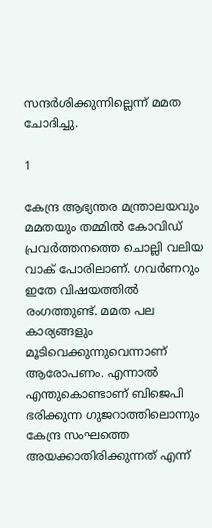സന്ദര്‍ശിക്കുന്നില്ലെന്ന് മമത ചോദിച്ചു.

1

കേന്ദ്ര ആഭ്യന്തര മന്ത്രാലയവും മമതയും തമ്മില്‍ കോവിഡ് പ്രവര്‍ത്തനത്തെ ചൊല്ലി വലിയ വാക് പോരിലാണ്. ഗവര്‍ണറും ഇതേ വിഷയത്തില്‍ രംഗത്തുണ്ട്. മമത പല കാര്യങ്ങളും മൂടിവെക്കുന്നുവെന്നാണ് ആരോപണം. എന്നാല്‍ എന്തുകൊണ്ടാണ് ബിജെപി ഭരിക്കുന്ന ഗുജറാത്തിലൊന്നും കേന്ദ്ര സംഘത്തെ അയക്കാതിരിക്കുന്നത് എന്ന്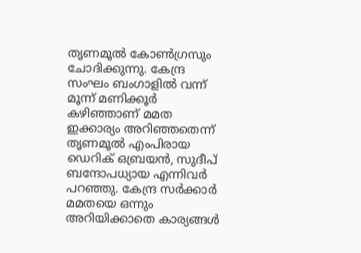തൃണമൂല്‍ കോണ്‍ഗ്രസും ചോദിക്കുന്നു. കേന്ദ്ര സംഘം ബംഗാളില്‍ വന്ന് മൂന്ന് മണിക്കൂര്‍ കഴിഞ്ഞാണ് മമത ഇക്കാര്യം അറിഞ്ഞതെന്ന് തൃണമൂല്‍ എംപിരായ ഡെറിക് ഒബ്രയന്‍, സുദീപ് ബന്ദോപധ്യായ എന്നിവര്‍ പറഞ്ഞു. കേന്ദ്ര സര്‍ക്കാര്‍ മമതയെ ഒന്നും അറിയിക്കാതെ കാര്യങ്ങള്‍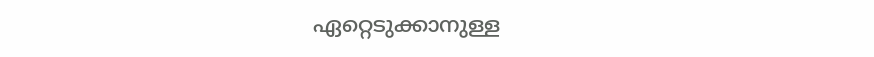ഏറ്റെടുക്കാനുള്ള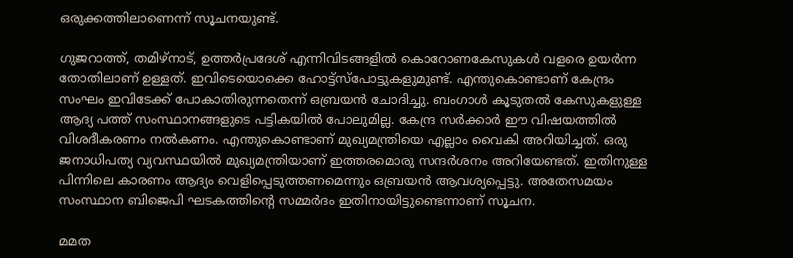ഒരുക്കത്തിലാണെന്ന് സൂചനയുണ്ട്.

ഗുജറാത്ത്, തമിഴ്‌നാട്, ഉത്തര്‍പ്രദേശ് എന്നിവിടങ്ങളില്‍ കൊറോണകേസുകള്‍ വളരെ ഉയര്‍ന്ന തോതിലാണ് ഉള്ളത്. ഇവിടെയൊക്കെ ഹോട്ട്‌സ്‌പോട്ടുകളുമുണ്ട്. എന്തുകൊണ്ടാണ് കേന്ദ്രം സംഘം ഇവിടേക്ക് പോകാതിരുന്നതെന്ന് ഒബ്രയന്‍ ചോദിച്ചു. ബംഗാള്‍ കൂടുതല്‍ കേസുകളുള്ള ആദ്യ പത്ത് സംസ്ഥാനങ്ങളുടെ പട്ടികയില്‍ പോലുമില്ല. കേന്ദ്ര സര്‍ക്കാര്‍ ഈ വിഷയത്തില്‍ വിശദീകരണം നല്‍കണം. എന്തുകൊണ്ടാണ് മുഖ്യമന്ത്രിയെ എല്ലാം വൈകി അറിയിച്ചത്. ഒരു ജനാധിപത്യ വ്യവസ്ഥയില്‍ മുഖ്യമന്ത്രിയാണ് ഇത്തരമൊരു സന്ദര്‍ശനം അറിയേണ്ടത്. ഇതിനുള്ള പിന്നിലെ കാരണം ആദ്യം വെളിപ്പെടുത്തണമെന്നും ഒബ്രയന്‍ ആവശ്യപ്പെട്ടു. അതേസമയം സംസ്ഥാന ബിജെപി ഘടകത്തിന്റെ സമ്മര്‍ദം ഇതിനായിട്ടുണ്ടെന്നാണ് സൂചന.

മമത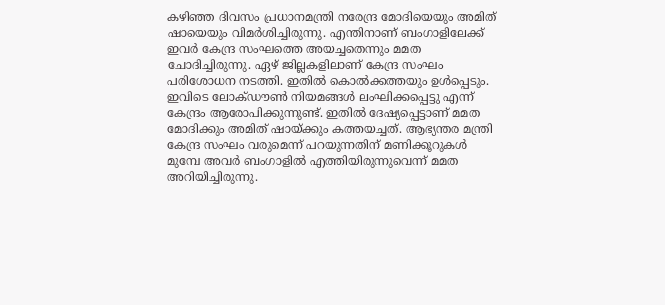കഴിഞ്ഞ ദിവസം പ്രധാനമന്ത്രി നരേന്ദ്ര മോദിയെയും അമിത് ഷായെയും വിമര്‍ശിച്ചിരുന്നു. എന്തിനാണ് ബംഗാളിലേക്ക് ഇവര്‍ കേന്ദ്ര സംഘത്തെ അയച്ചതെന്നും മമത ചോദിച്ചിരുന്നു. ഏഴ് ജില്ലകളിലാണ് കേന്ദ്ര സംഘം പരിശോധന നടത്തി. ഇതില്‍ കൊല്‍ക്കത്തയും ഉള്‍പ്പെടും. ഇവിടെ ലോക്ഡൗണ്‍ നിയമങ്ങള്‍ ലംഘിക്കപ്പെട്ടു എന്ന് കേന്ദ്രം ആരോപിക്കുന്നുണ്ട്. ഇതില്‍ ദേഷ്യപ്പെട്ടാണ് മമത മോദിക്കും അമിത് ഷായ്ക്കും കത്തയച്ചത്. ആഭ്യന്തര മന്ത്രി കേന്ദ്ര സംഘം വരുമെന്ന് പറയുന്നതിന് മണിക്കൂറുകള്‍ മുമ്പേ അവര്‍ ബംഗാളില്‍ എത്തിയിരുന്നുവെന്ന് മമത അറിയിച്ചിരുന്നു.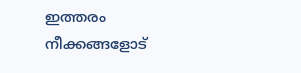ഇത്തരം നീക്കങ്ങളോട്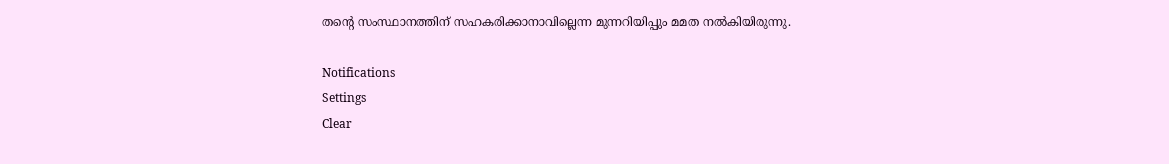തന്റെ സംസ്ഥാനത്തിന് സഹകരിക്കാനാവില്ലെന്ന മുന്നറിയിപ്പും മമത നല്‍കിയിരുന്നു.

Notifications
Settings
Clear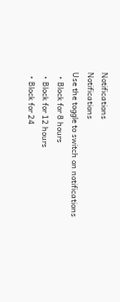Notifications
Notifications
Use the toggle to switch on notifications
  • Block for 8 hours
  • Block for 12 hours
  • Block for 24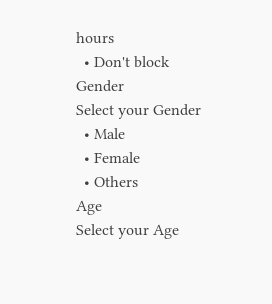hours
  • Don't block
Gender
Select your Gender
  • Male
  • Female
  • Others
Age
Select your Age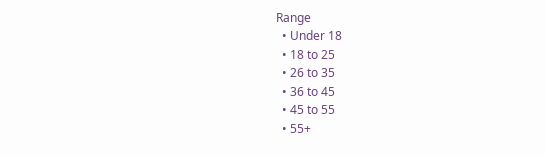Range
  • Under 18
  • 18 to 25
  • 26 to 35
  • 36 to 45
  • 45 to 55
  • 55+